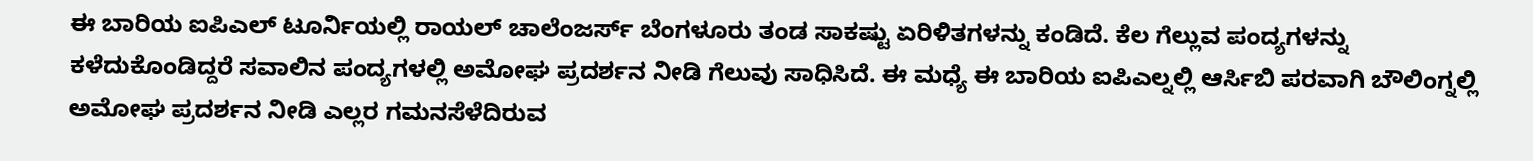ಈ ಬಾರಿಯ ಐಪಿಎಲ್ ಟೂರ್ನಿಯಲ್ಲಿ ರಾಯಲ್ ಚಾಲೆಂಜರ್ಸ್ ಬೆಂಗಳೂರು ತಂಡ ಸಾಕಷ್ಟು ಏರಿಳಿತಗಳನ್ನು ಕಂಡಿದೆ. ಕೆಲ ಗೆಲ್ಲುವ ಪಂದ್ಯಗಳನ್ನು ಕಳೆದುಕೊಂಡಿದ್ದರೆ ಸವಾಲಿನ ಪಂದ್ಯಗಳಲ್ಲಿ ಅಮೋಘ ಪ್ರದರ್ಶನ ನೀಡಿ ಗೆಲುವು ಸಾಧಿಸಿದೆ. ಈ ಮಧ್ಯೆ ಈ ಬಾರಿಯ ಐಪಿಎಲ್ನಲ್ಲಿ ಆರ್ಸಿಬಿ ಪರವಾಗಿ ಬೌಲಿಂಗ್ನಲ್ಲಿ ಅಮೋಘ ಪ್ರದರ್ಶನ ನೀಡಿ ಎಲ್ಲರ ಗಮನಸೆಳೆದಿರುವ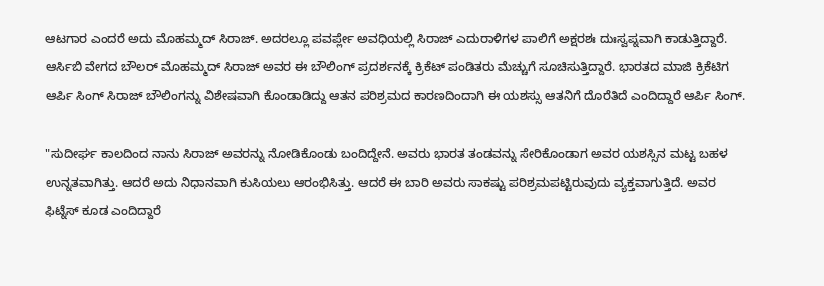ಆಟಗಾರ ಎಂದರೆ ಅದು ಮೊಹಮ್ಮದ್ ಸಿರಾಜ್. ಅದರಲ್ಲೂ ಪವರ್ಪ್ಲೇ ಅವಧಿಯಲ್ಲಿ ಸಿರಾಜ್ ಎದುರಾಳಿಗಳ ಪಾಲಿಗೆ ಅಕ್ಷರಶಃ ದುಃಸ್ವಪ್ನವಾಗಿ ಕಾಡುತ್ತಿದ್ದಾರೆ.
ಆರ್ಸಿಬಿ ವೇಗದ ಬೌಲರ್ ಮೊಹಮ್ಮದ್ ಸಿರಾಜ್ ಅವರ ಈ ಬೌಲಿಂಗ್ ಪ್ರದರ್ಶನಕ್ಕೆ ಕ್ರಿಕೆಟ್ ಪಂಡಿತರು ಮೆಚ್ಚುಗೆ ಸೂಚಿಸುತ್ತಿದ್ದಾರೆ. ಭಾರತದ ಮಾಜಿ ಕ್ರಿಕೆಟಿಗ ಆರ್ಪಿ ಸಿಂಗ್ ಸಿರಾಜ್ ಬೌಲಿಂಗನ್ನು ವಿಶೇಷವಾಗಿ ಕೊಂಡಾಡಿದ್ದು ಆತನ ಪರಿಶ್ರಮದ ಕಾರಣದಿಂದಾಗಿ ಈ ಯಶಸ್ಸು ಆತನಿಗೆ ದೊರೆತಿದೆ ಎಂದಿದ್ದಾರೆ ಆರ್ಪಿ ಸಿಂಗ್.

"ಸುದೀರ್ಘ ಕಾಲದಿಂದ ನಾನು ಸಿರಾಜ್ ಅವರನ್ನು ನೋಡಿಕೊಂಡು ಬಂದಿದ್ದೇನೆ. ಅವರು ಭಾರತ ತಂಡವನ್ನು ಸೇರಿಕೊಂಡಾಗ ಅವರ ಯಶಸ್ಸಿನ ಮಟ್ಟ ಬಹಳ ಉನ್ನತವಾಗಿತ್ತು. ಆದರೆ ಅದು ನಿಧಾನವಾಗಿ ಕುಸಿಯಲು ಆರಂಭಿಸಿತ್ತು. ಆದರೆ ಈ ಬಾರಿ ಅವರು ಸಾಕಷ್ಟು ಪರಿಶ್ರಮಪಟ್ಟಿರುವುದು ವ್ಯಕ್ತವಾಗುತ್ತಿದೆ. ಅವರ ಫಿಟ್ನೆಸ್ ಕೂಡ ಎಂದಿದ್ದಾರೆ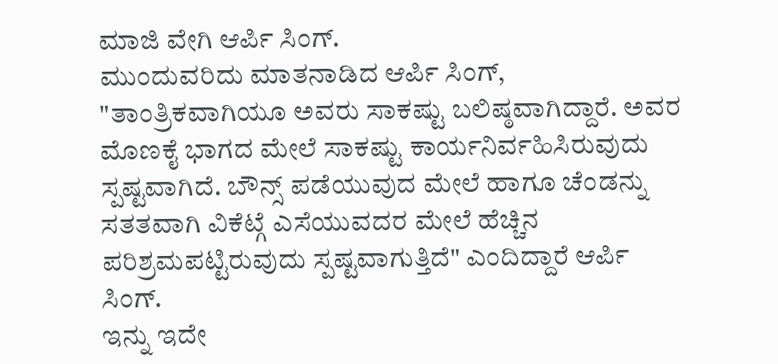ಮಾಜಿ ವೇಗಿ ಆರ್ಪಿ ಸಿಂಗ್.
ಮುಂದುವರಿದು ಮಾತನಾಡಿದ ಆರ್ಪಿ ಸಿಂಗ್, "ತಾಂತ್ರಿಕವಾಗಿಯೂ ಅವರು ಸಾಕಷ್ಟು ಬಲಿಷ್ಠವಾಗಿದ್ದಾರೆ. ಅವರ ಮೊಣಕೈ ಭಾಗದ ಮೇಲೆ ಸಾಕಷ್ಟು ಕಾರ್ಯನಿರ್ವಹಿಸಿರುವುದು ಸ್ಪಷ್ಟವಾಗಿದೆ. ಬೌನ್ಸ್ ಪಡೆಯುವುದ ಮೇಲೆ ಹಾಗೂ ಚೆಂಡನ್ನು ಸತತವಾಗಿ ವಿಕೆಟ್ಗೆ ಎಸೆಯುವದರ ಮೇಲೆ ಹೆಚ್ಚಿನ ಪರಿಶ್ರಮಪಟ್ಟಿರುವುದು ಸ್ಪಷ್ಟವಾಗುತ್ತಿದೆ" ಎಂದಿದ್ದಾರೆ ಆರ್ಪಿ ಸಿಂಗ್.
ಇನ್ನು ಇದೇ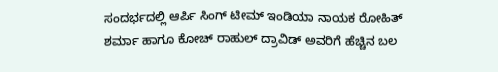ಸಂದರ್ಭದಲ್ಲಿ ಆರ್ಪಿ ಸಿಂಗ್ ಟೀಮ್ ಇಂಡಿಯಾ ನಾಯಕ ರೋಹಿತ್ ಶರ್ಮಾ ಹಾಗೂ ಕೋಚ್ ರಾಹುಲ್ ದ್ರಾವಿಡ್ ಅವರಿಗೆ ಹೆಚ್ಚಿನ ಬಲ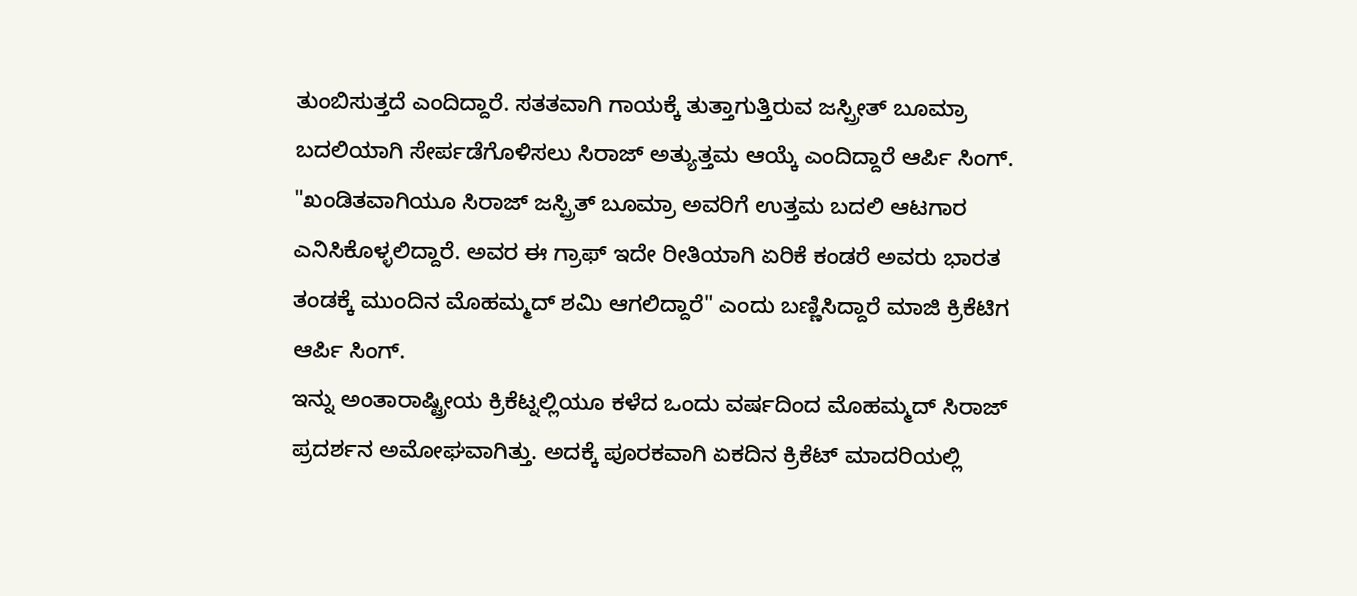ತುಂಬಿಸುತ್ತದೆ ಎಂದಿದ್ದಾರೆ. ಸತತವಾಗಿ ಗಾಯಕ್ಕೆ ತುತ್ತಾಗುತ್ತಿರುವ ಜಸ್ಪ್ರೀತ್ ಬೂಮ್ರಾ ಬದಲಿಯಾಗಿ ಸೇರ್ಪಡೆಗೊಳಿಸಲು ಸಿರಾಜ್ ಅತ್ಯುತ್ತಮ ಆಯ್ಕೆ ಎಂದಿದ್ದಾರೆ ಆರ್ಪಿ ಸಿಂಗ್.
"ಖಂಡಿತವಾಗಿಯೂ ಸಿರಾಜ್ ಜಸ್ಪ್ರಿತ್ ಬೂಮ್ರಾ ಅವರಿಗೆ ಉತ್ತಮ ಬದಲಿ ಆಟಗಾರ ಎನಿಸಿಕೊಳ್ಳಲಿದ್ದಾರೆ. ಅವರ ಈ ಗ್ರಾಫ್ ಇದೇ ರೀತಿಯಾಗಿ ಏರಿಕೆ ಕಂಡರೆ ಅವರು ಭಾರತ ತಂಡಕ್ಕೆ ಮುಂದಿನ ಮೊಹಮ್ಮದ್ ಶಮಿ ಆಗಲಿದ್ದಾರೆ" ಎಂದು ಬಣ್ಣಿಸಿದ್ದಾರೆ ಮಾಜಿ ಕ್ರಿಕೆಟಿಗ ಆರ್ಪಿ ಸಿಂಗ್.
ಇನ್ನು ಅಂತಾರಾಷ್ಟ್ರೀಯ ಕ್ರಿಕೆಟ್ನಲ್ಲಿಯೂ ಕಳೆದ ಒಂದು ವರ್ಷದಿಂದ ಮೊಹಮ್ಮದ್ ಸಿರಾಜ್ ಪ್ರದರ್ಶನ ಅಮೋಘವಾಗಿತ್ತು. ಅದಕ್ಕೆ ಪೂರಕವಾಗಿ ಏಕದಿನ ಕ್ರಿಕೆಟ್ ಮಾದರಿಯಲ್ಲಿ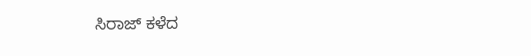ಸಿರಾಜ್ ಕಳೆದ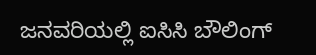ಜನವರಿಯಲ್ಲಿ ಐಸಿಸಿ ಬೌಲಿಂಗ್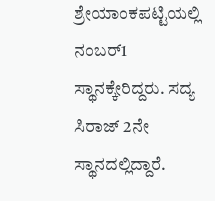ಶ್ರೇಯಾಂಕಪಟ್ಟಿಯಲ್ಲಿ ನಂಬರ್1 ಸ್ಥಾನಕ್ಕೇರಿದ್ದರು. ಸದ್ಯ ಸಿರಾಜ್ 2ನೇ ಸ್ಥಾನದಲ್ಲಿದ್ದಾರೆ.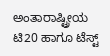ಅಂತಾರಾಷ್ಟ್ರೀಯ ಟಿ20 ಹಾಗೂ ಟೆಸ್ಟ್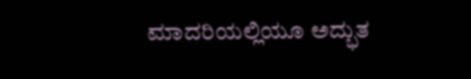ಮಾದರಿಯಲ್ಲಿಯೂ ಅದ್ಭುತ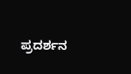ಪ್ರದರ್ಶನ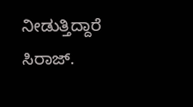ನೀಡುತ್ತಿದ್ದಾರೆ ಸಿರಾಜ್.